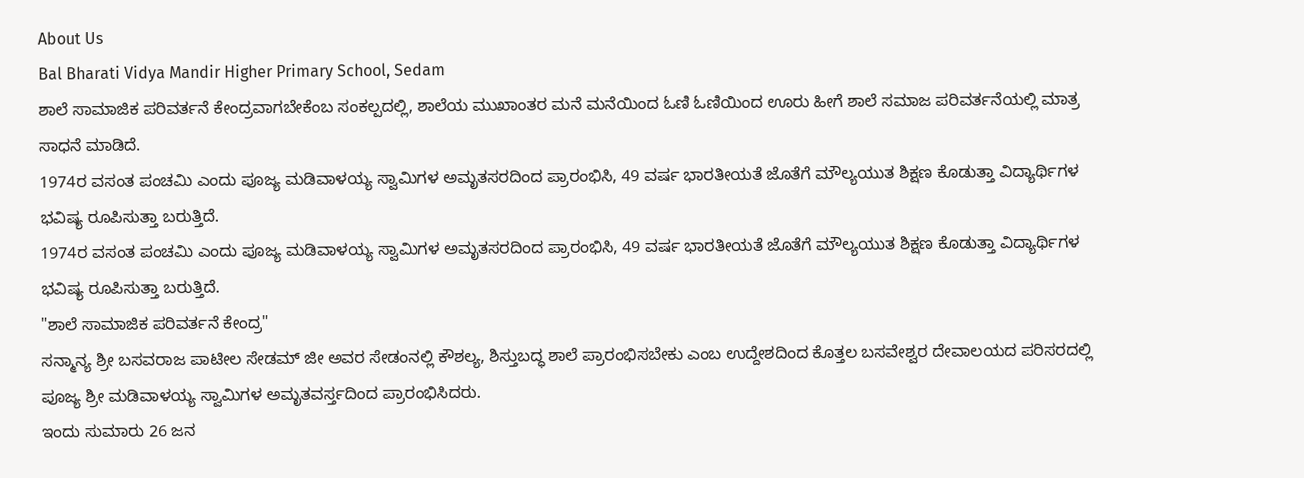About Us
Bal Bharati Vidya Mandir Higher Primary School, Sedam
ಶಾಲೆ ಸಾಮಾಜಿಕ ಪರಿವರ್ತನೆ ಕೇಂದ್ರವಾಗಬೇಕೆಂಬ ಸಂಕಲ್ಪದಲ್ಲಿ, ಶಾಲೆಯ ಮುಖಾಂತರ ಮನೆ ಮನೆಯಿಂದ ಓಣಿ ಓಣಿಯಿಂದ ಊರು ಹೀಗೆ ಶಾಲೆ ಸಮಾಜ ಪರಿವರ್ತನೆಯಲ್ಲಿ ಮಾತ್ರ ಸಾಧನೆ ಮಾಡಿದೆ.
1974ರ ವಸಂತ ಪಂಚಮಿ ಎಂದು ಪೂಜ್ಯ ಮಡಿವಾಳಯ್ಯ ಸ್ವಾಮಿಗಳ ಅಮೃತಸರದಿಂದ ಪ್ರಾರಂಭಿಸಿ, 49 ವರ್ಷ ಭಾರತೀಯತೆ ಜೊತೆಗೆ ಮೌಲ್ಯಯುತ ಶಿಕ್ಷಣ ಕೊಡುತ್ತಾ ವಿದ್ಯಾರ್ಥಿಗಳ ಭವಿಷ್ಯ ರೂಪಿಸುತ್ತಾ ಬರುತ್ತಿದೆ.
1974ರ ವಸಂತ ಪಂಚಮಿ ಎಂದು ಪೂಜ್ಯ ಮಡಿವಾಳಯ್ಯ ಸ್ವಾಮಿಗಳ ಅಮೃತಸರದಿಂದ ಪ್ರಾರಂಭಿಸಿ, 49 ವರ್ಷ ಭಾರತೀಯತೆ ಜೊತೆಗೆ ಮೌಲ್ಯಯುತ ಶಿಕ್ಷಣ ಕೊಡುತ್ತಾ ವಿದ್ಯಾರ್ಥಿಗಳ ಭವಿಷ್ಯ ರೂಪಿಸುತ್ತಾ ಬರುತ್ತಿದೆ.
"ಶಾಲೆ ಸಾಮಾಜಿಕ ಪರಿವರ್ತನೆ ಕೇಂದ್ರ"
ಸನ್ಮಾನ್ಯ ಶ್ರೀ ಬಸವರಾಜ ಪಾಟೀಲ ಸೇಡಮ್ ಜೀ ಅವರ ಸೇಡಂನಲ್ಲಿ ಕೌಶಲ್ಯ, ಶಿಸ್ತುಬದ್ಧ ಶಾಲೆ ಪ್ರಾರಂಭಿಸಬೇಕು ಎಂಬ ಉದ್ದೇಶದಿಂದ ಕೊತ್ತಲ ಬಸವೇಶ್ವರ ದೇವಾಲಯದ ಪರಿಸರದಲ್ಲಿ ಪೂಜ್ಯ ಶ್ರೀ ಮಡಿವಾಳಯ್ಯ ಸ್ವಾಮಿಗಳ ಅಮೃತವರ್ಸ್ತದಿಂದ ಪ್ರಾರಂಭಿಸಿದರು.
ಇಂದು ಸುಮಾರು 26 ಜನ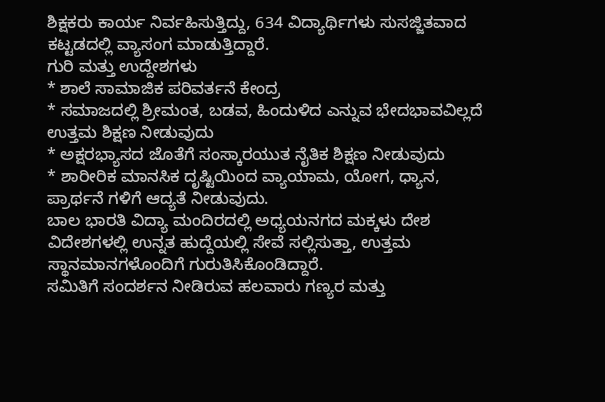ಶಿಕ್ಷಕರು ಕಾರ್ಯ ನಿರ್ವಹಿಸುತ್ತಿದ್ದು, 634 ವಿದ್ಯಾರ್ಥಿಗಳು ಸುಸಜ್ಜಿತವಾದ ಕಟ್ಟಡದಲ್ಲಿ ವ್ಯಾಸಂಗ ಮಾಡುತ್ತಿದ್ದಾರೆ.
ಗುರಿ ಮತ್ತು ಉದ್ದೇಶಗಳು
* ಶಾಲೆ ಸಾಮಾಜಿಕ ಪರಿವರ್ತನೆ ಕೇಂದ್ರ
* ಸಮಾಜದಲ್ಲಿ ಶ್ರೀಮಂತ, ಬಡವ, ಹಿಂದುಳಿದ ಎನ್ನುವ ಭೇದಭಾವವಿಲ್ಲದೆ ಉತ್ತಮ ಶಿಕ್ಷಣ ನೀಡುವುದು
* ಅಕ್ಷರಭ್ಯಾಸದ ಜೊತೆಗೆ ಸಂಸ್ಕಾರಯುತ ನೈತಿಕ ಶಿಕ್ಷಣ ನೀಡುವುದು
* ಶಾರೀರಿಕ ಮಾನಸಿಕ ದೃಷ್ಟಿಯಿಂದ ವ್ಯಾಯಾಮ, ಯೋಗ, ಧ್ಯಾನ, ಪ್ರಾರ್ಥನೆ ಗಳಿಗೆ ಆದ್ಯತೆ ನೀಡುವುದು.
ಬಾಲ ಭಾರತಿ ವಿದ್ಯಾ ಮಂದಿರದಲ್ಲಿ ಅಧ್ಯಯನಗದ ಮಕ್ಕಳು ದೇಶ ವಿದೇಶಗಳಲ್ಲಿ ಉನ್ನತ ಹುದ್ದೆಯಲ್ಲಿ ಸೇವೆ ಸಲ್ಲಿಸುತ್ತಾ, ಉತ್ತಮ ಸ್ಥಾನಮಾನಗಳೊಂದಿಗೆ ಗುರುತಿಸಿಕೊಂಡಿದ್ದಾರೆ.
ಸಮಿತಿಗೆ ಸಂದರ್ಶನ ನೀಡಿರುವ ಹಲವಾರು ಗಣ್ಯರ ಮತ್ತು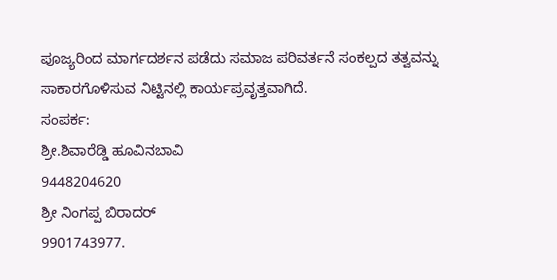ಪೂಜ್ಯರಿಂದ ಮಾರ್ಗದರ್ಶನ ಪಡೆದು ಸಮಾಜ ಪರಿವರ್ತನೆ ಸಂಕಲ್ಪದ ತತ್ವವನ್ನು ಸಾಕಾರಗೊಳಿಸುವ ನಿಟ್ಟಿನಲ್ಲಿ ಕಾರ್ಯಪ್ರವೃತ್ತವಾಗಿದೆ.
ಸಂಪರ್ಕ:
ಶ್ರೀ.ಶಿವಾರೆಡ್ಡಿ ಹೂವಿನಬಾವಿ
9448204620
ಶ್ರೀ ನಿಂಗಪ್ಪ ಬಿರಾದರ್
9901743977.